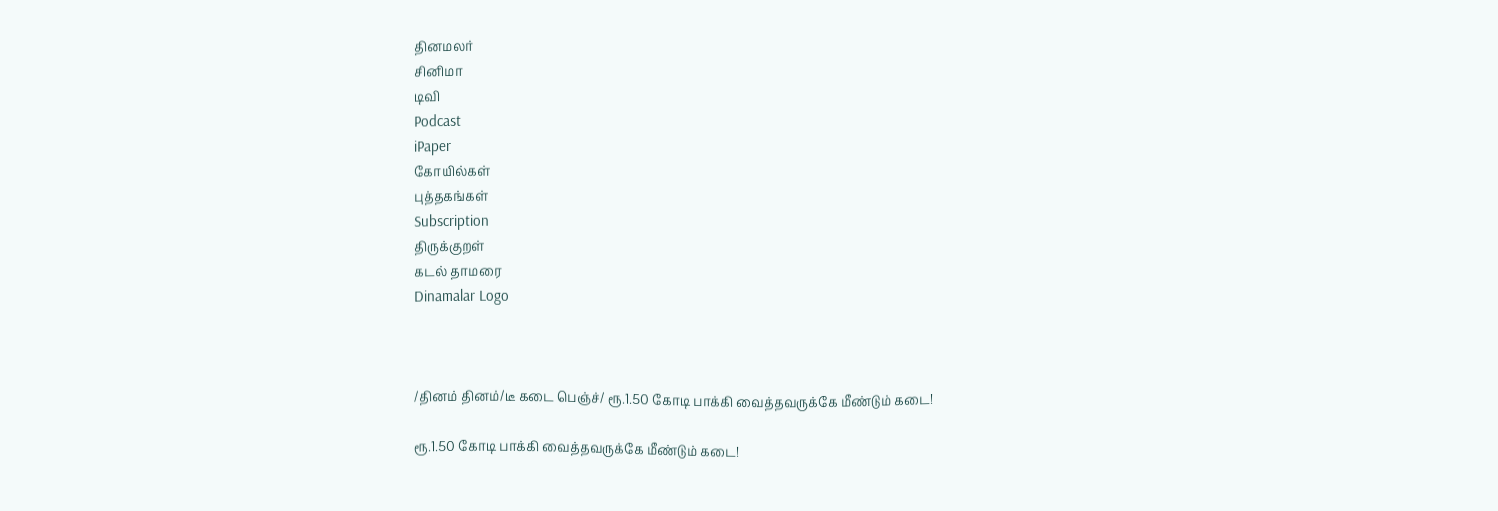தினமலர்
சினிமா
டிவி
Podcast
iPaper
கோயில்கள்
புத்தகங்கள்
Subscription
திருக்குறள்
கடல் தாமரை
Dinamalar Logo



/தினம் தினம்/டீ கடை பெஞ்ச்/ ரூ.1.50 கோடி பாக்கி வைத்தவருக்கே மீண்டும் கடை!

ரூ.1.50 கோடி பாக்கி வைத்தவருக்கே மீண்டும் கடை!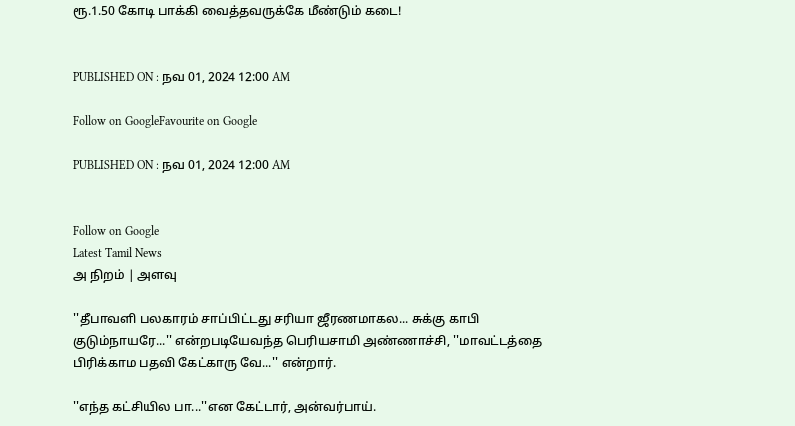ரூ.1.50 கோடி பாக்கி வைத்தவருக்கே மீண்டும் கடை!


PUBLISHED ON : நவ 01, 2024 12:00 AM

Follow on GoogleFavourite on Google

PUBLISHED ON : நவ 01, 2024 12:00 AM


Follow on Google
Latest Tamil News
அ நிறம் | அளவு

''தீபாவளி பலகாரம் சாப்பிட்டது சரியா ஜீரணமாகல... சுக்கு காபி குடும்நாயரே...'' என்றபடியேவந்த பெரியசாமி அண்ணாச்சி, ''மாவட்டத்தை பிரிக்காம பதவி கேட்காரு வே...'' என்றார்.

''எந்த கட்சியில பா...''என கேட்டார், அன்வர்பாய்.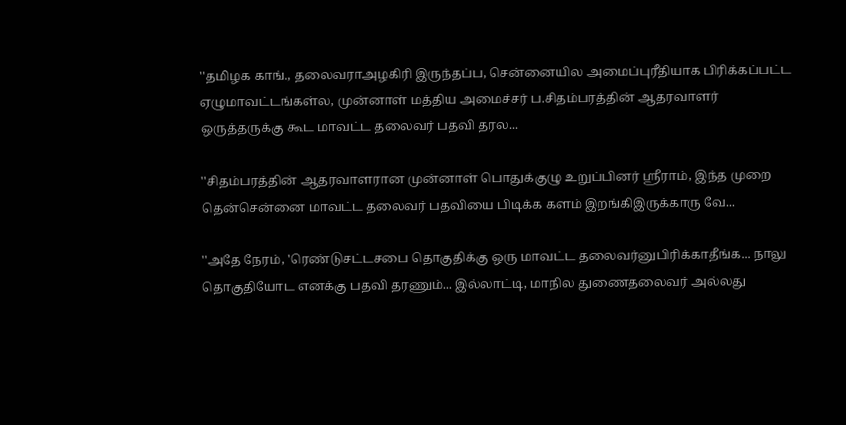''தமிழக காங்., தலைவராஅழகிரி இருந்தப்ப, சென்னையில அமைப்புரீதியாக பிரிக்கப்பட்ட ஏழுமாவட்டங்கள்ல, முன்னாள் மத்திய அமைச்சர் ப.சிதம்பரத்தின் ஆதரவாளர் ஒருத்தருக்கு கூட மாவட்ட தலைவர் பதவி தரல...

''சிதம்பரத்தின் ஆதரவாளரான முன்னாள் பொதுக்குழு உறுப்பினர் ஸ்ரீராம், இந்த முறை தென்சென்னை மாவட்ட தலைவர் பதவியை பிடிக்க களம் இறங்கிஇருக்காரு வே...

''அதே நேரம், 'ரெண்டுசட்டசபை தொகுதிக்கு ஒரு மாவட்ட தலைவர்னுபிரிக்காதீங்க... நாலு தொகுதியோட எனக்கு பதவி தரணும்... இல்லாட்டி, மாநில துணைதலைவர் அல்லது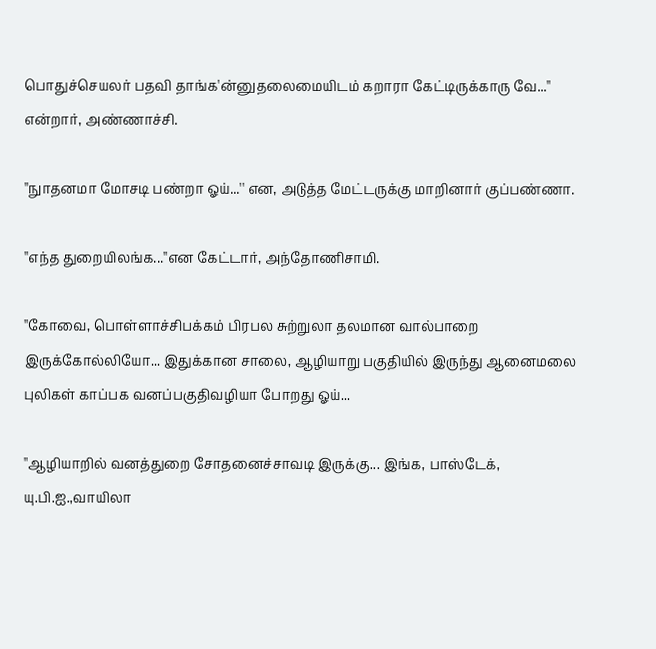பொதுச்செயலர் பதவி தாங்க'ன்னுதலைமையிடம் கறாரா கேட்டிருக்காரு வே...'' என்றார், அண்ணாச்சி.

''நுாதனமா மோசடி பண்றா ஓய்...'' என, அடுத்த மேட்டருக்கு மாறினார் குப்பண்ணா.

''எந்த துறையிலங்க...''என கேட்டார், அந்தோணிசாமி.

''கோவை, பொள்ளாச்சிபக்கம் பிரபல சுற்றுலா தலமான வால்பாறை இருக்கோல்லியோ... இதுக்கான சாலை, ஆழியாறு பகுதியில் இருந்து ஆனைமலை புலிகள் காப்பக வனப்பகுதிவழியா போறது ஓய்...

''ஆழியாறில் வனத்துறை சோதனைச்சாவடி இருக்கு... இங்க, பாஸ்டேக், யு.பி.ஐ.,வாயிலா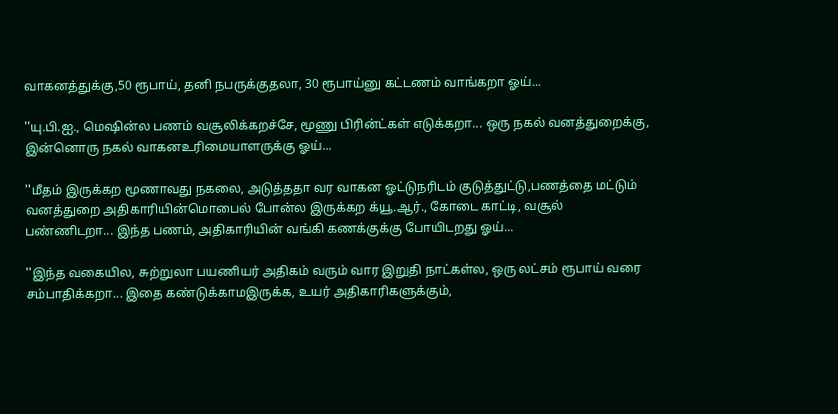வாகனத்துக்கு,50 ரூபாய், தனி நபருக்குதலா, 30 ரூபாய்னு கட்டணம் வாங்கறா ஓய்...

''யு.பி.ஐ., மெஷின்ல பணம் வசூலிக்கறச்சே, மூணு பிரின்ட்கள் எடுக்கறா... ஒரு நகல் வனத்துறைக்கு, இன்னொரு நகல் வாகனஉரிமையாளருக்கு ஓய்...

''மீதம் இருக்கற மூணாவது நகலை, அடுத்ததா வர வாகன ஓட்டுநரிடம் குடுத்துட்டு,பணத்தை மட்டும் வனத்துறை அதிகாரியின்மொபைல் போன்ல இருக்கற க்யூ.ஆர்., கோடை காட்டி, வசூல் பண்ணிடறா... இந்த பணம், அதிகாரியின் வங்கி கணக்குக்கு போயிடறது ஓய்...

''இந்த வகையில, சுற்றுலா பயணியர் அதிகம் வரும் வார இறுதி நாட்கள்ல, ஒரு லட்சம் ரூபாய் வரை சம்பாதிக்கறா... இதை கண்டுக்காமஇருக்க, உயர் அதிகாரிகளுக்கும்,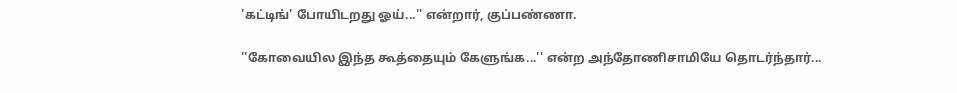'கட்டிங்' போயிடறது ஓய்...'' என்றார், குப்பண்ணா.

''கோவையில இந்த கூத்தையும் கேளுங்க...'' என்ற அந்தோணிசாமியே தொடர்ந்தார்...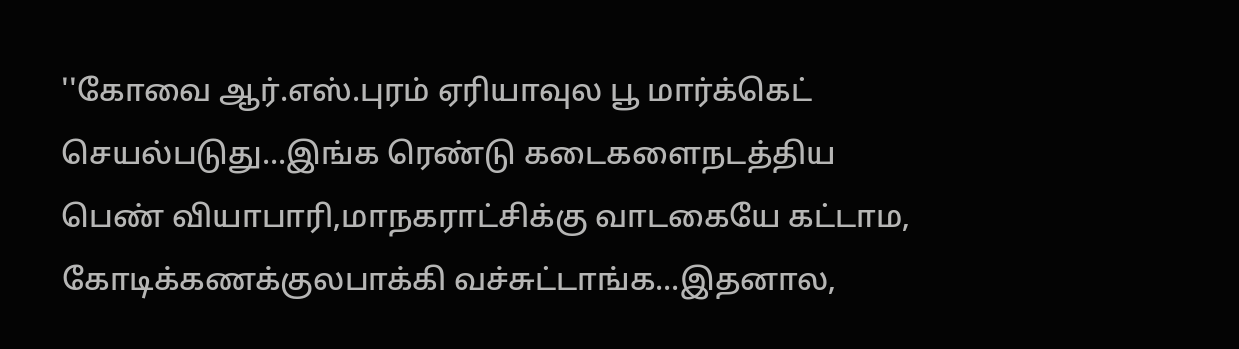''கோவை ஆர்.எஸ்.புரம் ஏரியாவுல பூ மார்க்கெட் செயல்படுது...இங்க ரெண்டு கடைகளைநடத்திய பெண் வியாபாரி,மாநகராட்சிக்கு வாடகையே கட்டாம, கோடிக்கணக்குலபாக்கி வச்சுட்டாங்க...இதனால,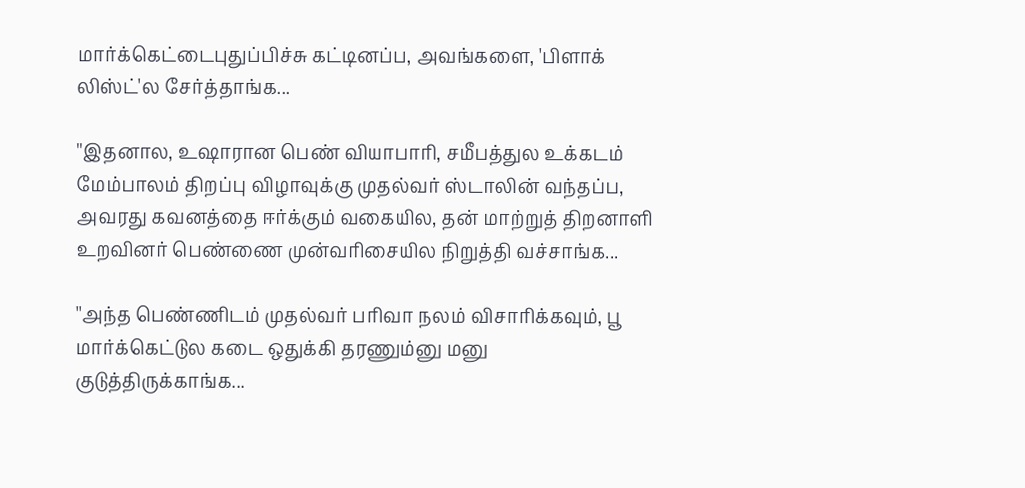மார்க்கெட்டைபுதுப்பிச்சு கட்டினப்ப, அவங்களை, 'பிளாக் லிஸ்ட்'ல சேர்த்தாங்க...

''இதனால, உஷாரான பெண் வியாபாரி, சமீபத்துல உக்கடம் மேம்பாலம் திறப்பு விழாவுக்கு முதல்வர் ஸ்டாலின் வந்தப்ப, அவரது கவனத்தை ஈர்க்கும் வகையில, தன் மாற்றுத் திறனாளி உறவினர் பெண்ணை முன்வரிசையில நிறுத்தி வச்சாங்க...

''அந்த பெண்ணிடம் முதல்வர் பரிவா நலம் விசாரிக்கவும், பூ மார்க்கெட்டுல கடை ஒதுக்கி தரணும்னு மனு குடுத்திருக்காங்க...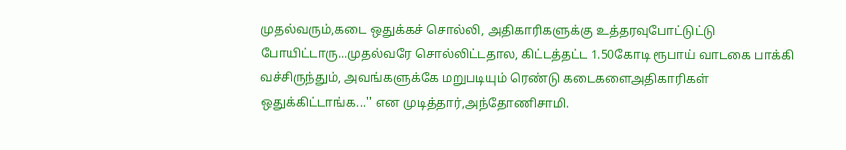முதல்வரும்,கடை ஒதுக்கச் சொல்லி, அதிகாரிகளுக்கு உத்தரவுபோட்டுட்டு போயிட்டாரு...முதல்வரே சொல்லிட்டதால, கிட்டத்தட்ட 1.50கோடி ரூபாய் வாடகை பாக்கி வச்சிருந்தும், அவங்களுக்கே மறுபடியும் ரெண்டு கடைகளைஅதிகாரிகள் ஒதுக்கிட்டாங்க...'' என முடித்தார்,அந்தோணிசாமி.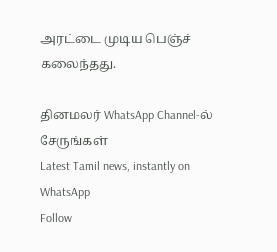அரட்டை முடிய பெஞ்ச் கலைந்தது.

தினமலர் WhatsApp Channel-ல் சேருங்கள்
Latest Tamil news, instantly on WhatsApp
Follow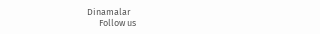Dinamalar
      Follow us